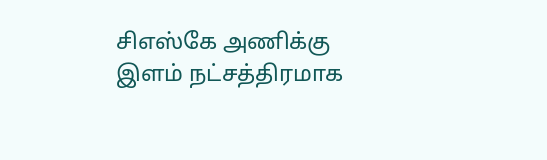சிஎஸ்கே அணிக்கு இளம் நட்சத்திரமாக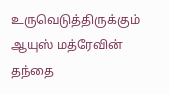உருவெடுத்திருக்கும் ஆயுஸ் மத்ரேவின் தந்தை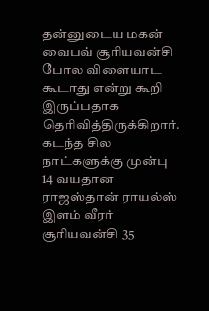தன்னுடைய மகன் வைபவ் சூரியவன்சி போல விளையாட கூடாது என்று கூறி இருப்பதாக தெரிவித்திருக்கிறார்.
கடந்த சில நாட்களுக்கு முன்பு 14 வயதான ராஜஸ்தான் ராயல்ஸ் இளம் வீரர் சூரியவன்சி 35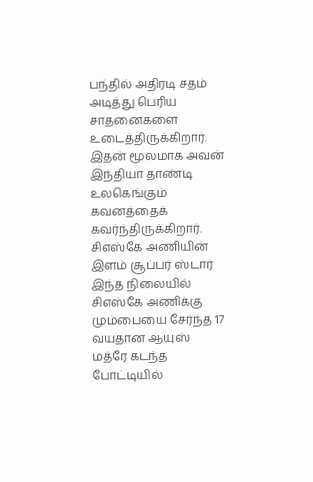பந்தில் அதிரடி சதம் அடித்து பெரிய சாதனைகளை உடைத்திருக்கிறார். இதன் மூலமாக அவன் இந்தியா தாண்டி உலகெங்கும் கவனத்தைக் கவர்ந்திருக்கிறார்.
சிஎஸ்கே அணியின் இளம் சூப்பர் ஸ்டார்
இந்த நிலையில் சிஎஸ்கே அணிக்கு மும்பையை சேர்ந்த 17 வயதான ஆயுஸ் மத்ரே கடந்த போட்டியில்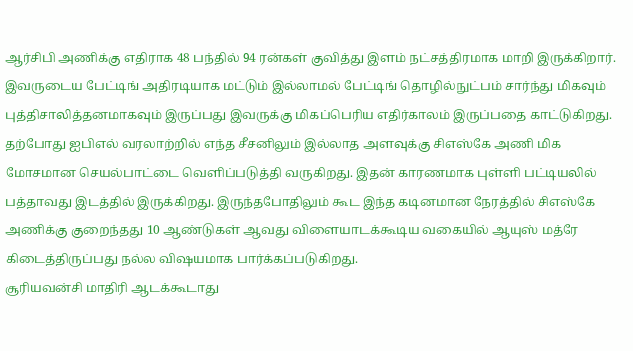ஆர்சிபி அணிக்கு எதிராக 48 பந்தில் 94 ரன்கள் குவித்து இளம் நட்சத்திரமாக மாறி இருக்கிறார். இவருடைய பேட்டிங் அதிரடியாக மட்டும் இல்லாமல் பேட்டிங் தொழில்நுட்பம் சார்ந்து மிகவும் புத்திசாலித்தனமாகவும் இருப்பது இவருக்கு மிகப்பெரிய எதிர்காலம் இருப்பதை காட்டுகிறது.
தற்போது ஐபிஎல் வரலாற்றில் எந்த சீசனிலும் இல்லாத அளவுக்கு சிஎஸ்கே அணி மிக மோசமான செயல்பாட்டை வெளிப்படுத்தி வருகிறது. இதன் காரணமாக புள்ளி பட்டியலில் பத்தாவது இடத்தில் இருக்கிறது. இருந்தபோதிலும் கூட இந்த கடினமான நேரத்தில் சிஎஸ்கே அணிக்கு குறைந்தது 10 ஆண்டுகள் ஆவது விளையாடக்கூடிய வகையில் ஆயுஸ் மத்ரே கிடைத்திருப்பது நல்ல விஷயமாக பார்க்கப்படுகிறது.
சூரியவன்சி மாதிரி ஆடக்கூடாது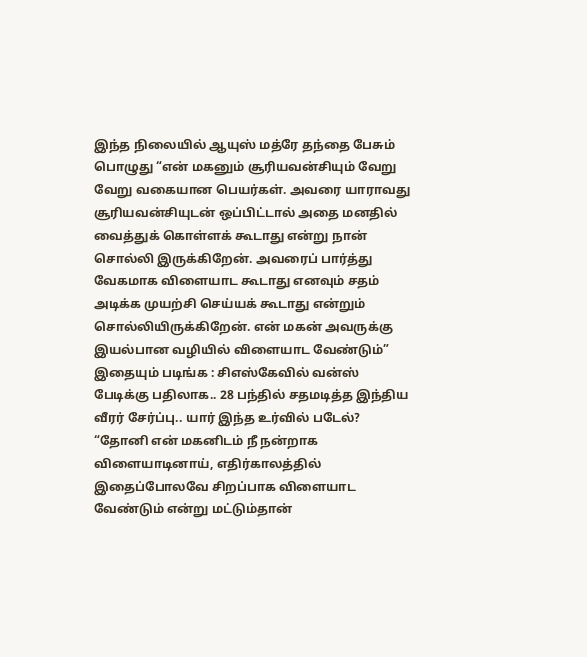இந்த நிலையில் ஆயுஸ் மத்ரே தந்தை பேசும் பொழுது “என் மகனும் சூரியவன்சியும் வேறு வேறு வகையான பெயர்கள். அவரை யாராவது சூரியவன்சியுடன் ஒப்பிட்டால் அதை மனதில் வைத்துக் கொள்ளக் கூடாது என்று நான் சொல்லி இருக்கிறேன். அவரைப் பார்த்து வேகமாக விளையாட கூடாது எனவும் சதம் அடிக்க முயற்சி செய்யக் கூடாது என்றும் சொல்லியிருக்கிறேன். என் மகன் அவருக்கு இயல்பான வழியில் விளையாட வேண்டும்”
இதையும் படிங்க : சிஎஸ்கேவில் வன்ஸ் பேடிக்கு பதிலாக.. 28 பந்தில் சதமடித்த இந்திய வீரர் சேர்ப்பு.. யார் இந்த உர்வில் படேல்?
“தோனி என் மகனிடம் நீ நன்றாக விளையாடினாய், எதிர்காலத்தில் இதைப்போலவே சிறப்பாக விளையாட வேண்டும் என்று மட்டும்தான்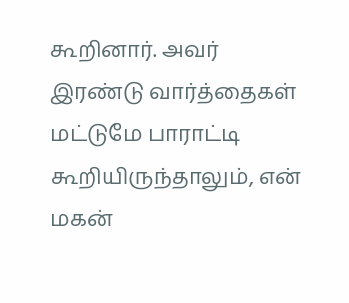கூறினார். அவர் இரண்டு வார்த்தைகள் மட்டுமே பாராட்டி கூறியிருந்தாலும், என் மகன்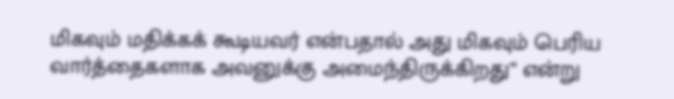மிகவும் மதிக்கக் கூடியவர் என்பதால் அது மிகவும் பெரிய வார்த்தைகளாக அவனுக்கு அமைந்திருக்கிறது” என்று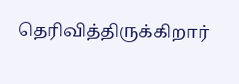தெரிவித்திருக்கிறார்